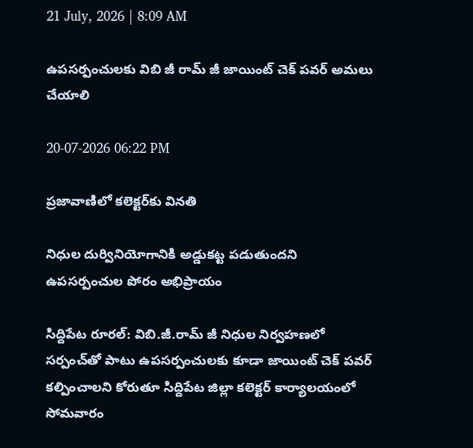21 July, 2026 | 8:09 AM

ఉపసర్పంచులకు విబి జీ రామ్ జీ జాయింట్ చెక్ పవర్ అమలు చేయాలి

20-07-2026 06:22 PM

ప్రజావాణిలో కలెక్టర్‌కు వినతి

నిధుల దుర్వినియోగానికి అడ్డుకట్ట పడుతుందని ఉపసర్పంచుల పోరం అభిప్రాయం

సిద్దిపేట రూరల్: విబి.జీ.రామ్ జీ నిధుల నిర్వహణలో సర్పంచ్‌తో పాటు ఉపసర్పంచులకు కూడా జాయింట్ చెక్ పవర్ కల్పించాలని కోరుతూ సిద్దిపేట జిల్లా కలెక్టర్ కార్యాలయంలో సోమవారం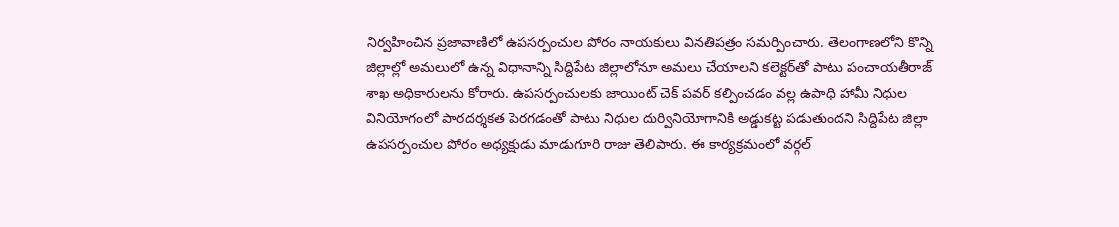నిర్వహించిన ప్రజావాణిలో ఉపసర్పంచుల పోరం నాయకులు వినతిపత్రం సమర్పించారు. తెలంగాణలోని కొన్ని జిల్లాల్లో అమలులో ఉన్న విధానాన్ని సిద్దిపేట జిల్లాలోనూ అమలు చేయాలని కలెక్టర్‌తో పాటు పంచాయతీరాజ్ శాఖ అధికారులను కోరారు. ఉపసర్పంచులకు జాయింట్ చెక్ పవర్ కల్పించడం వల్ల ఉపాధి హామీ నిధుల వినియోగంలో పారదర్శకత పెరగడంతో పాటు నిధుల దుర్వినియోగానికి అడ్డుకట్ట పడుతుందని సిద్దిపేట జిల్లా ఉపసర్పంచుల పోరం అధ్యక్షుడు మాడుగూరి రాజు తెలిపారు. ఈ కార్యక్రమంలో వర్గల్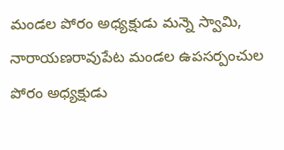మండల పోరం అధ్యక్షుడు మన్నె స్వామి, నారాయణరావుపేట మండల ఉపసర్పంచుల పోరం అధ్యక్షుడు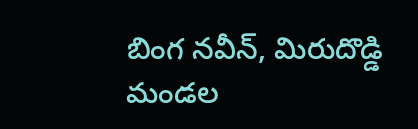బింగ నవీన్, మిరుదొడ్డి మండల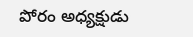పోరం అధ్యక్షుడు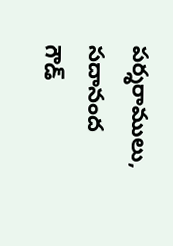పర్శరాములు, సదానంద గౌడ్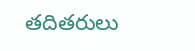తదితరులు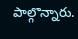పాల్గొన్నారు.